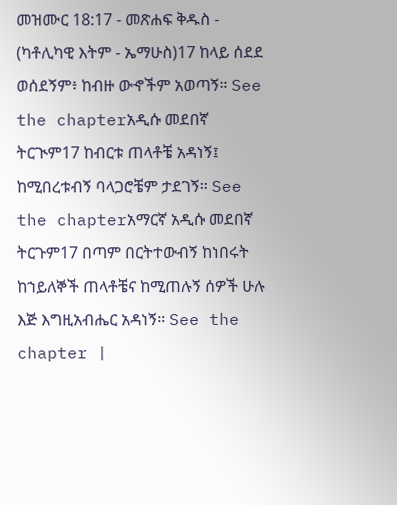መዝሙር 18:17 - መጽሐፍ ቅዱስ - (ካቶሊካዊ እትም - ኤማሁስ)17 ከላይ ሰደደ ወሰደኝም፥ ከብዙ ውኆችም አወጣኝ። See the chapterአዲሱ መደበኛ ትርጒም17 ከብርቱ ጠላቶቼ አዳነኝ፤ ከሚበረቱብኝ ባላጋሮቼም ታደገኝ። See the chapterአማርኛ አዲሱ መደበኛ ትርጉም17 በጣም በርትተውብኝ ከነበሩት ከኀይለኞች ጠላቶቼና ከሚጠሉኝ ሰዎች ሁሉ እጅ እግዚአብሔር አዳነኝ። See the chapter |